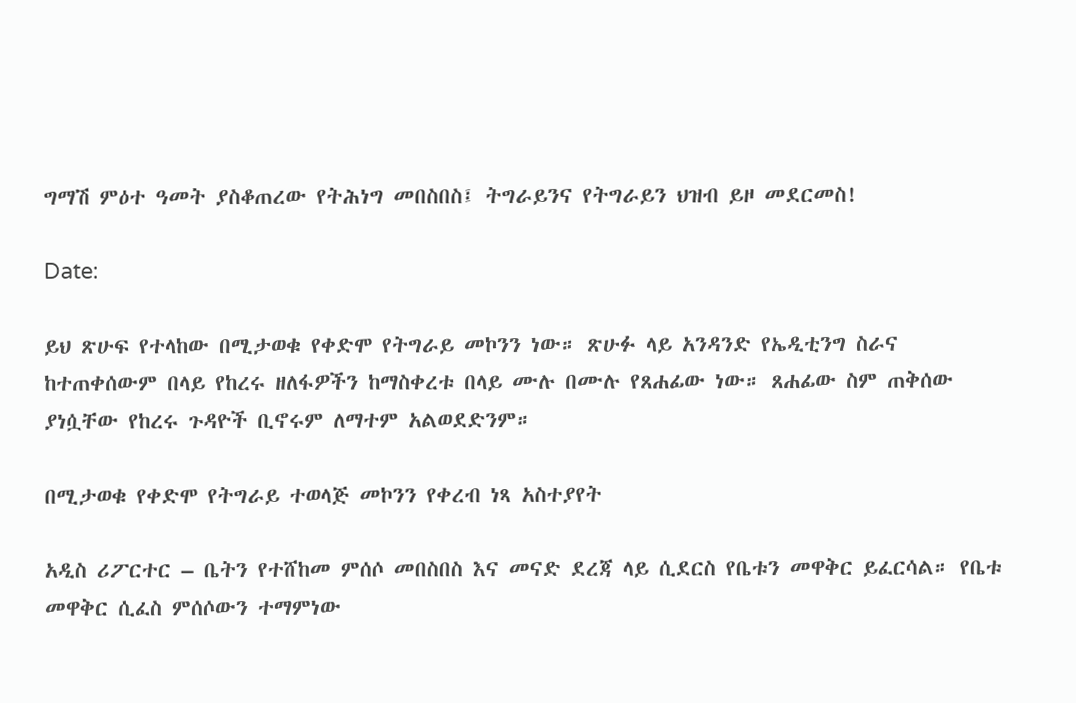ግማሽ ምዕተ ዓመት ያስቆጠረው የትሕነግ መበስበስ፤ ትግራይንና የትግራይን ህዝብ ይዞ መደርመስ!

Date:

ይህ ጽሁፍ የተላከው በሚታወቁ የቀድሞ የትግራይ መኮንን ነው። ጽሁፉ ላይ አንዳንድ የኤዲቲንግ ስራና ከተጠቀሰውም በላይ የከረሩ ዘለፋዎችን ከማስቀረቱ በላይ ሙሉ በሙሉ የጸሐፊው ነው። ጸሐፊው ስም ጠቅሰው ያነሷቸው የከረሩ ጉዳዮች ቢኖሩም ለማተም አልወደድንም።

በሚታወቁ የቀድሞ የትግራይ ተወላጅ መኮንን የቀረብ ነጻ አስተያየት

አዲስ ሪፖርተር – ቤትን የተሸከመ ምሰሶ መበስበስ እና መናድ ደረጃ ላይ ሲደርስ የቤቱን መዋቅር ይፈርሳል። የቤቱ መዋቅር ሲፈስ ምሰሶውን ተማምነው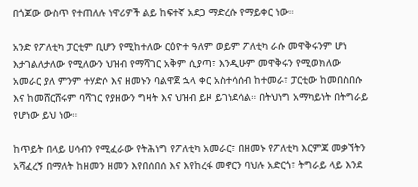በጎጆው ውስጥ የተጠለሉ ነዋሪዎች ልይ ከፍተኛ አደጋ ማድረሱ የማይቀር ነው።

አንድ የፖለቲካ ፓርቲም ቢሆን የሚከተለው ርዕዮተ ዓለም ወይም ፖለቲካ ራሱ መዋቅሩንም ሆነ እታገልለታለው የሚለውን ህዝብ የማሻገር አቅም ሲያጣ፣ እንዲሁም መዋቅሩን የሚወክለው አመራር ያለ ምንም ተሃድሶ እና ዘመኑን ባልዋጀ ኋላ ቀር አስተሳሰብ ከተመራ፣ ፓርቲው ከመበስበሱ እና ከመሸርሸሩም ባሻገር የያዘውን ግዛት እና ህዝብ ይዞ ይገነደሳል። በትህነግ አማካይነት በትግራይ የሆነው ይህ ነው።

ከጥይት በላይ ሀሳብን የሚፈራው የትሕነግ የፖለቲካ አመራር፣ በዘመኑ የፖለቲካ እርምጃ መቃኘትን አሻፈረኝ በማለት ከዘመን ዘመን እየበሰበሰ እና እየከረፋ መኖርን ባህሉ አድርጎ፣ ትግራይ ላይ እንደ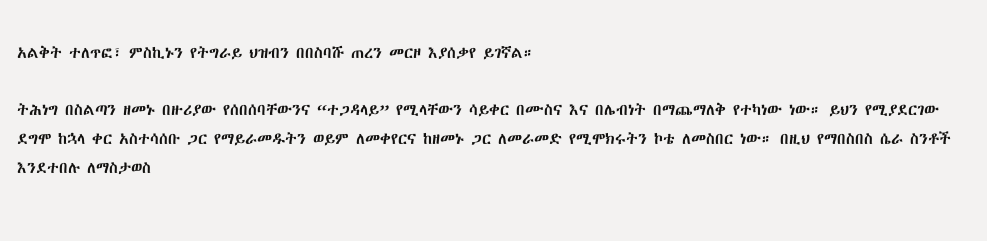አልቅት ተለጥፎ፣ ምስኪኑን የትግራይ ህዝብን በበስባሹ ጠረን መርዞ እያሰቃየ ይገኛል።

ትሕነግ በስልጣን ዘመኑ በዙሪያው የሰበሰባቸውንና “ተጋዳላይ” የሚላቸውን ሳይቀር በሙስና እና በሌብነት በማጨማለቅ የተካነው ነው። ይህን የሚያደርገው ደግሞ ከኋላ ቀር አስተሳሰቡ ጋር የማይራመዱትን ወይም ለመቀየርና ከዘመኑ ጋር ለመራመድ የሚሞክሩትን ኮቴ ለመስበር ነው። በዚህ የማበስበስ ሴራ ስንቶች እንደተበሉ ለማስታወስ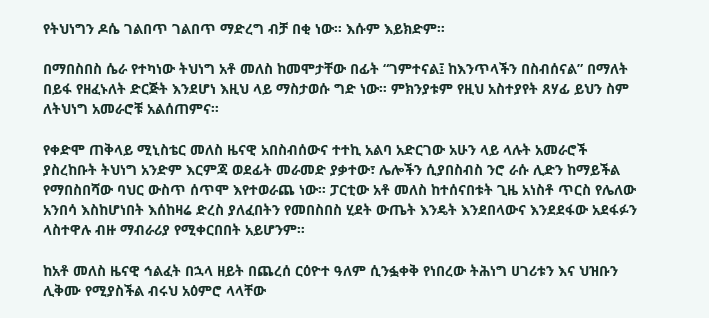የትህነግን ዶሴ ገልበጥ ገልበጥ ማድረግ ብቻ በቂ ነው። እሱም እይክድም።

በማበስበስ ሴራ የተካነው ትህነግ አቶ መለስ ከመሞታቸው በፊት “ገምተናል፤ ከእንጥላችን በስብሰናል” በማለት በይፋ የዘፈኑለት ድርጅት እንደሆነ እዚህ ላይ ማስታወሱ ግድ ነው። ምክንያቱም የዚህ አስተያየት ጸሃፊ ይህን ስም ለትህነግ አመራሮቹ አልሰጠምና።

የቀድሞ ጠቅላይ ሚኒስቴር መለስ ዜናዊ አበስብሰውና ተተኪ አልባ አድርገው አሁን ላይ ላሉት አመራሮች ያስረከቡት ትህነግ አንድም እርምጃ ወደፊት መራመድ ያቃተው፣ ሌሎችን ሲያበስብስ ንሮ ራሱ ሊድን ከማይችል የማበስበሻው ባህር ውስጥ ሰጥሞ እየተወራጨ ነው። ፓርቲው አቶ መለስ ከተሰናበቱት ጊዜ አነስቶ ጥርስ የሌለው አንበሳ እስከሆነበት እሰከዛሬ ድረስ ያለፈበትን የመበስበስ ሂደት ውጤት እንዴት እንደበላውና እንደደፋው አደፋፉን ላስተዋሉ ብዙ ማብራሪያ የሚቀርበበት አይሆንም።

ከአቶ መለስ ዜናዊ ኅልፈት በኋላ ዘይት በጨረሰ ርዕዮተ ዓለም ሲንፏቀቅ የነበረው ትሕነግ ሀገሪቱን እና ህዝቡን ሊቅሙ የሚያስችል ብሩህ አዕምሮ ላላቸው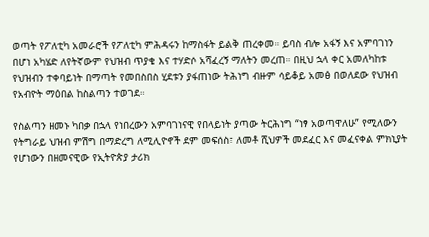ወጣት የፖለቲካ አመራሮች የፖለቲካ ምሕዳሩን ከማስፋት ይልቅ ጠረቀመ። ይባስ ብሎ አፋኝ እና አምባገነን በሆነ አካሄድ ለየትኛውም የህዝብ ጥያቄ እና ተሃድሶ አሻፈረኝ ማለትን መረጠ። በዚህ ኋላ ቀር አመለካከቱ የህዝብን ተቀባይነት በማጣት የመበስበስ ሂደቱን ያፋጠነው ትሕነግ ብዙም ሳይቆይ አመፅ በወለደው የህዝብ የአብዮት ማዕበል ከስልጣን ተወገደ።

የስልጣን ዘመኑ ካበቃ በኋላ የነበረውን አምባገነናዊ የበላይነት ያጣው ትርሕነግ “ነፃ አወጣዋለሁ” የሚለውን የትግራይ ህዝብ ምሽግ በማድረግ ለሚሊዮኖች ደም መፍሰስ፣ ለመቶ ሺህዎች መደፈር እና መፈናቀል ምክኒያት የሆነውን በዘመናዊው የኢትዮጵያ ታሪክ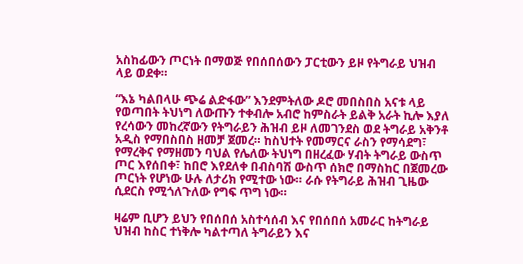አስከፊውን ጦርነት በማወጅ የበሰበሰውን ፓርቲውን ይዞ የትግራይ ህዝብ ላይ ወደቀ።

“እኔ ካልበላሁ ጭሬ ልድፋው” እንደምትለው ዶሮ መበስበስ አናቱ ላይ የወጣበት ትህነግ ለውጡን ተቀብሎ አብሮ ከምስራት ይልቅ አራት ኪሎ እያለ የረሳውን መከረኛውን የትግራይን ሕዝብ ይዞ ለመገንደስ ወደ ትግራይ አቅንቶ አዲስ የማበስበስ ዘመቻ ጀመረ። ከስህተት የመማርና ራስን የማሳደግ፣ የማረቅና የማዘመን ባህል የሌለው ትህነግ በዘረፈው ሃብት ትግራይ ውስጥ ጦር እየሰበቀ፣ ከበሮ እየደለቀ በብስባሽ ውስጥ ሰክሮ በማስከር በጀመረው ጦርነት የሆነው ሁሉ ለታሪክ የሚተው ነው። ራሱ የትግራይ ሕዝብ ጊዜው ሲደርስ የሚጎለጉለው የግፍ ጥግ ነው።

ዛሬም ቢሆን ይህን የበሰበሰ አስተሳሰብ እና የበሰበሰ አመራር ከትግራይ ህዝብ ከስር ተነቅሎ ካልተጣለ ትግራይን እና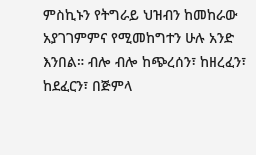ምስኪኑን የትግራይ ህዝብን ከመከራው አያገገምምና የሚመከግተን ሁሉ አንድ እንበል። ብሎ ብሎ ከጭረሰን፣ ከዘረፈን፣ ከደፈርን፣ በጅምላ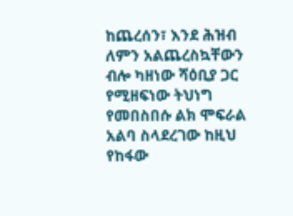ከጨረሰን፣ እንደ ሕዝብ ለምን አልጨረስኳቸውን ብሎ ካዘነው ሻዕቢያ ጋር የሚዘፍነው ትህነግ የመበስበሱ ልክ ሞፍራል አልባ ስላደረገው ከዚህ የከፋው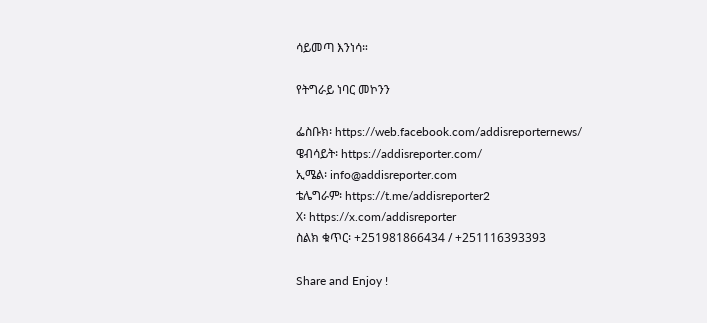ሳይመጣ እንነሳ።

የትግራይ ነባር መኮንን

ፌስቡክ፡ https://web.facebook.com/addisreporternews/
ዌብሳይት፡ https://addisreporter.com/
ኢሜል፡ info@addisreporter.com
ቴሌግራም፡ https://t.me/addisreporter2
X፡ https://x.com/addisreporter
ስልክ ቁጥር፡ +251981866434 / +251116393393

Share and Enjoy !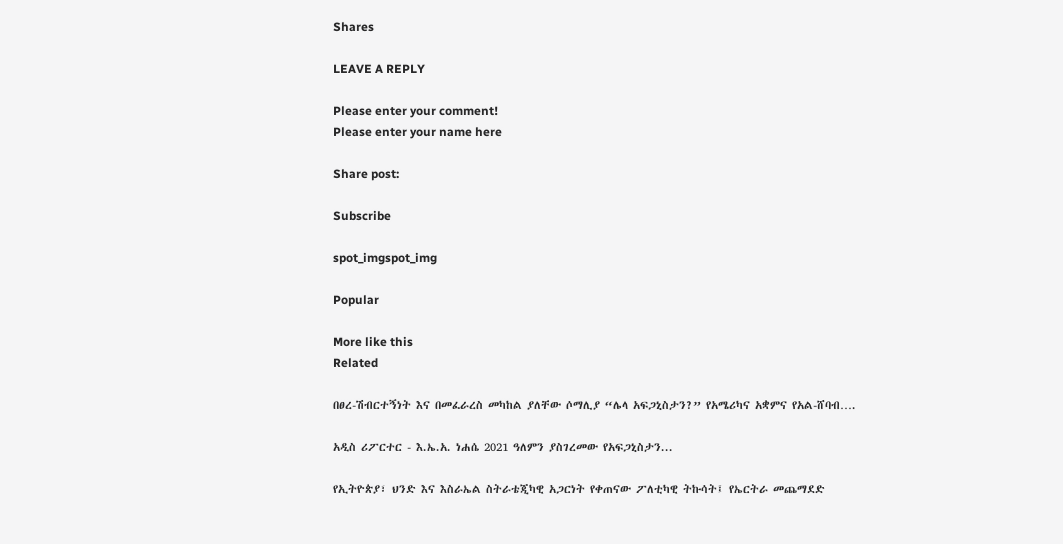Shares

LEAVE A REPLY

Please enter your comment!
Please enter your name here

Share post:

Subscribe

spot_imgspot_img

Popular

More like this
Related

በፀረ-ሽብርተኝነት እና በመፈራረስ መካከል ያለቸው ሶማሊያ “ሌላ አፍጋኒስታን?” የአሜሪካና አቋምና የአል-ሸባብ….

አዲስ ሪፖርተር - እ.ኤ.አ. ነሐሴ 2021 ዓለምን ያስገረመው የአፍጋኒስታን...

የኢትዮጵያ፣ ህንድ እና እስራኤል ስትራቴጂካዊ አጋርነት የቀጠናው ፖለቲካዊ ትኩሳት፤ የኤርትራ መጨማደድ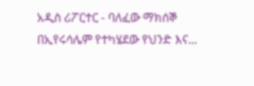አዲስ ሪፖርተር - ባለፈው ማክሰኞ በኢየሩሳሌም የተካሄደው የህንድ እና...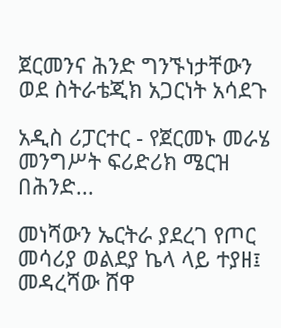ጀርመንና ሕንድ ግንኙነታቸውን ወደ ስትራቴጂክ አጋርነት አሳደጉ

አዲስ ሪፓርተር - የጀርመኑ መራሄ መንግሥት ፍሪድሪክ ሜርዝ በሕንድ...

መነሻውን ኤርትራ ያደረገ የጦር መሳሪያ ወልደያ ኬላ ላይ ተያዘ፤ መዳረሻው ሸዋ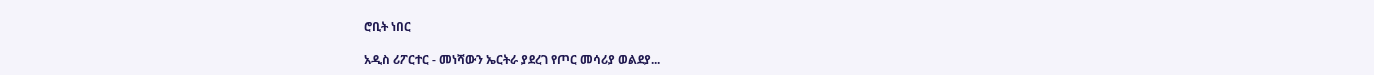ሮቢት ነበር

አዲስ ሪፖርተር - መነሻውን ኤርትራ ያደረገ የጦር መሳሪያ ወልደያ...